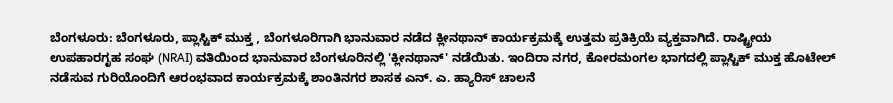ಬೆಂಗಳೂರು: ಬೆಂಗಳೂರು, ಪ್ಲಾಸ್ಟಿಕ್ ಮುಕ್ತ , ಬೆಂಗಳೂರಿಗಾಗಿ ಭಾನುವಾರ ನಡೆದ ಕ್ಲೀನಥಾನ್ ಕಾರ್ಯಕ್ರಮಕ್ಕೆ ಉತ್ತಮ ಪ್ರತಿಕ್ರಿಯೆ ವ್ಯಕ್ತವಾಗಿದೆ. ರಾಷ್ಟ್ರೀಯ ಉಪಹಾರಗೃಹ ಸಂಘ (NRAI) ವತಿಯಿಂದ ಭಾನುವಾರ ಬೆಂಗಳೂರಿನಲ್ಲಿ 'ಕ್ಲೀನಥಾನ್' ನಡೆಯಿತು. ಇಂದಿರಾ ನಗರ, ಕೋರಮಂಗಲ ಭಾಗದಲ್ಲಿ ಪ್ಲಾಸ್ಟಿಕ್ ಮುಕ್ತ ಹೊಟೇಲ್ ನಡೆಸುವ ಗುರಿಯೊಂದಿಗೆ ಆರಂಭವಾದ ಕಾರ್ಯಕ್ರಮಕ್ಕೆ ಶಾಂತಿನಗರ ಶಾಸಕ ಎನ್. ಎ. ಹ್ಯಾರಿಸ್ ಚಾಲನೆ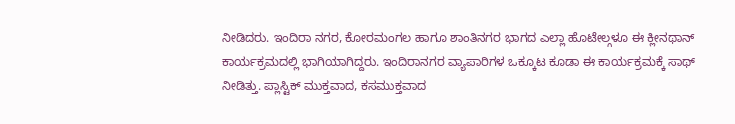ನೀಡಿದರು. ಇಂದಿರಾ ನಗರ, ಕೋರಮಂಗಲ ಹಾಗೂ ಶಾಂತಿನಗರ ಭಾಗದ ಎಲ್ಲಾ ಹೊಟೇಲ್ಗಳೂ ಈ ಕ್ಲೀನಥಾನ್ ಕಾರ್ಯಕ್ರಮದಲ್ಲಿ ಭಾಗಿಯಾಗಿದ್ದರು. ಇಂದಿರಾನಗರ ವ್ಯಾಪಾರಿಗಳ ಒಕ್ಕೂಟ ಕೂಡಾ ಈ ಕಾರ್ಯಕ್ರಮಕ್ಕೆ ಸಾಥ್ ನೀಡಿತ್ತು. ಪ್ಲಾಸ್ಟಿಕ್ ಮುಕ್ತವಾದ, ಕಸಮುಕ್ತವಾದ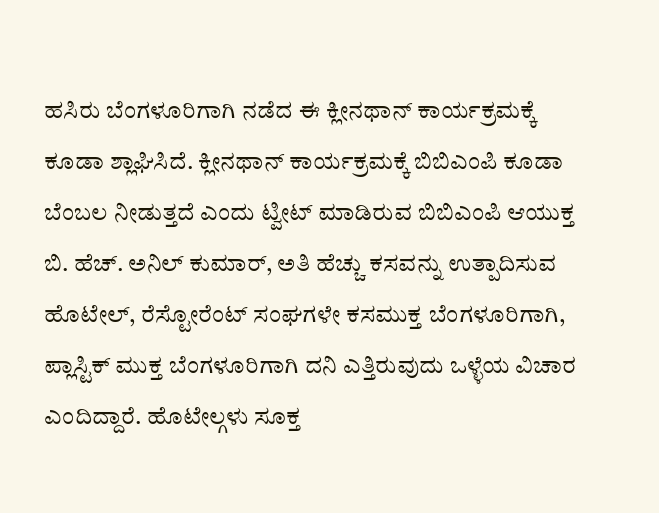ಹಸಿರು ಬೆಂಗಳೂರಿಗಾಗಿ ನಡೆದ ಈ ಕ್ಲೀನಥಾನ್ ಕಾರ್ಯಕ್ರಮಕ್ಕೆ ಕೂಡಾ ಶ್ಲಾಘಿಸಿದೆ. ಕ್ಲೀನಥಾನ್ ಕಾರ್ಯಕ್ರಮಕ್ಕೆ ಬಿಬಿಎಂಪಿ ಕೂಡಾ ಬೆಂಬಲ ನೀಡುತ್ತದೆ ಎಂದು ಟ್ವೀಟ್ ಮಾಡಿರುವ ಬಿಬಿಎಂಪಿ ಆಯುಕ್ತ ಬಿ. ಹೆಚ್. ಅನಿಲ್ ಕುಮಾರ್, ಅತಿ ಹೆಚ್ಚು ಕಸವನ್ನು ಉತ್ಪಾದಿಸುವ ಹೊಟೇಲ್, ರೆಸ್ಟೋರೆಂಟ್ ಸಂಘಗಳೇ ಕಸಮುಕ್ತ ಬೆಂಗಳೂರಿಗಾಗಿ, ಪ್ಲಾಸ್ಟಿಕ್ ಮುಕ್ತ ಬೆಂಗಳೂರಿಗಾಗಿ ದನಿ ಎತ್ತಿರುವುದು ಒಳ್ಳೆಯ ವಿಚಾರ ಎಂದಿದ್ದಾರೆ. ಹೊಟೇಲ್ಗಳು ಸೂಕ್ತ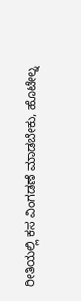ರೀತಿಯಲ್ಲಿ ಕಸ ವಿಂಗಡಣೆ ಮಾಡಬೇಕು, ಹೊಟೇಲ್ನ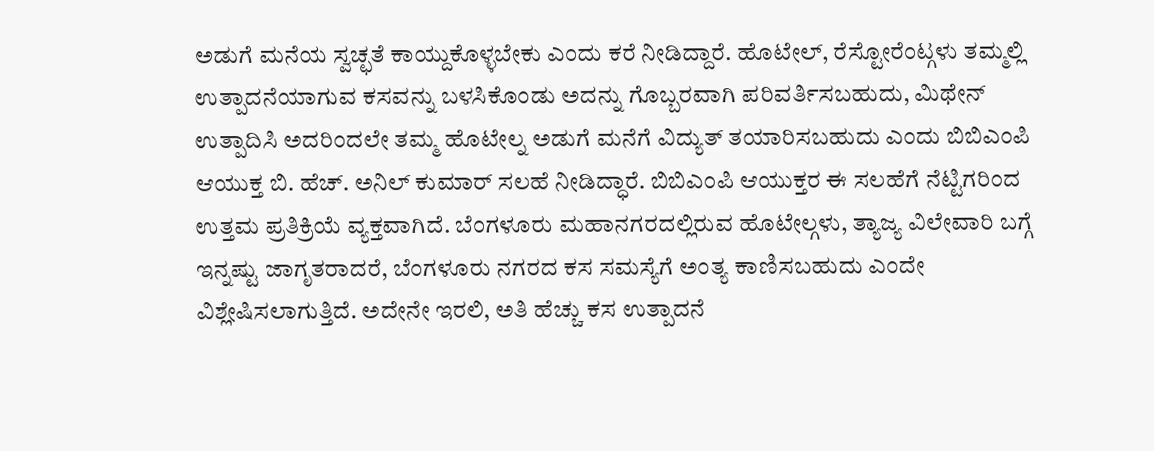ಅಡುಗೆ ಮನೆಯ ಸ್ವಚ್ಛತೆ ಕಾಯ್ದುಕೊಳ್ಳಬೇಕು ಎಂದು ಕರೆ ನೀಡಿದ್ದಾರೆ. ಹೊಟೇಲ್, ರೆಸ್ಟೋರೆಂಟ್ಗಳು ತಮ್ಮಲ್ಲಿ ಉತ್ಪಾದನೆಯಾಗುವ ಕಸವನ್ನು ಬಳಸಿಕೊಂಡು ಅದನ್ನು ಗೊಬ್ಬರವಾಗಿ ಪರಿವರ್ತಿಸಬಹುದು, ಮಿಥೇನ್ ಉತ್ಪಾದಿಸಿ ಅದರಿಂದಲೇ ತಮ್ಮ ಹೊಟೇಲ್ನ ಅಡುಗೆ ಮನೆಗೆ ವಿದ್ಯುತ್ ತಯಾರಿಸಬಹುದು ಎಂದು ಬಿಬಿಎಂಪಿ ಆಯುಕ್ತ ಬಿ. ಹೆಚ್. ಅನಿಲ್ ಕುಮಾರ್ ಸಲಹೆ ನೀಡಿದ್ಧಾರೆ. ಬಿಬಿಎಂಪಿ ಆಯುಕ್ತರ ಈ ಸಲಹೆಗೆ ನೆಟ್ಟಿಗರಿಂದ ಉತ್ತಮ ಪ್ರತಿಕ್ರಿಯೆ ವ್ಯಕ್ತವಾಗಿದೆ. ಬೆಂಗಳೂರು ಮಹಾನಗರದಲ್ಲಿರುವ ಹೊಟೇಲ್ಗಳು, ತ್ಯಾಜ್ಯ ವಿಲೇವಾರಿ ಬಗ್ಗೆ ಇನ್ನಷ್ಟು ಜಾಗೃತರಾದರೆ, ಬೆಂಗಳೂರು ನಗರದ ಕಸ ಸಮಸ್ಯೆಗೆ ಅಂತ್ಯ ಕಾಣಿಸಬಹುದು ಎಂದೇ ವಿಶ್ಲೇಷಿಸಲಾಗುತ್ತಿದೆ. ಅದೇನೇ ಇರಲಿ, ಅತಿ ಹೆಚ್ಚು ಕಸ ಉತ್ಪಾದನೆ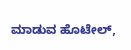ಮಾಡುವ ಹೊಟೇಲ್,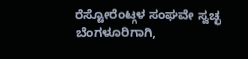ರೆಸ್ಟೋರೆಂಟ್ಗಳ ಸಂಘವೇ ಸ್ವಚ್ಛ ಬೆಂಗಳೂರಿಗಾಗಿ,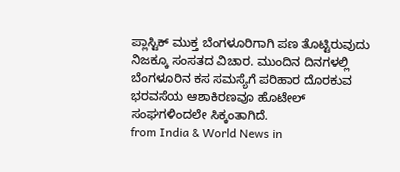ಪ್ಲಾಸ್ಟಿಕ್ ಮುಕ್ತ ಬೆಂಗಳೂರಿಗಾಗಿ ಪಣ ತೊಟ್ಟಿರುವುದು ನಿಜಕ್ಕೂ ಸಂಸತದ ವಿಚಾರ. ಮುಂದಿನ ದಿನಗಳಲ್ಲಿ ಬೆಂಗಳೂರಿನ ಕಸ ಸಮಸ್ಯೆಗೆ ಪರಿಹಾರ ದೊರಕುವ ಭರವಸೆಯ ಆಶಾಕಿರಣವೂ ಹೊಟೇಲ್ ಸಂಘಗಳಿಂದಲೇ ಸಿಕ್ಕಂತಾಗಿದೆ.
from India & World News in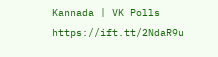Kannada | VK Polls https://ift.tt/2NdaR9u